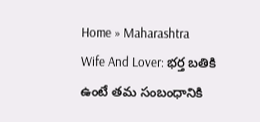Home » Maharashtra
Wife And Lover: భర్త బతికి ఉంటే తమ సంబంధానికి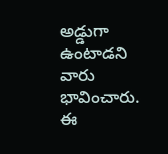అడ్డుగా ఉంటాడని వారు భావించారు. ఈ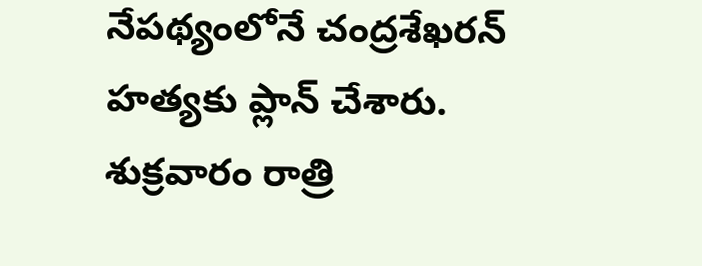నేపథ్యంలోనే చంద్రశేఖరన్ హత్యకు ప్లాన్ చేశారు. శుక్రవారం రాత్రి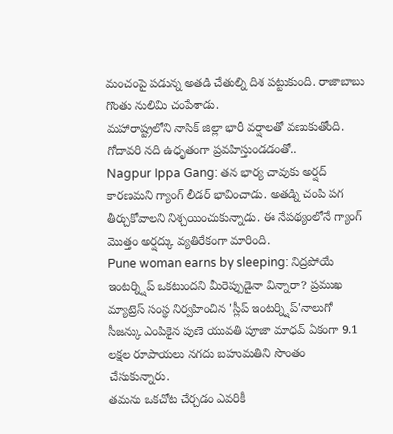మంచంపై పడున్న అతడి చేతుల్ని దిశ పట్టుకుంది. రాజాబాబు గొంతు నులిమి చంపేశాడు.
మహారాష్ట్రలోని నాసిక్ జిల్లా భారీ వర్షాలతో వణుకుతోంది. గోదావరి నది ఉధృతంగా ప్రవహిస్తుండడంతో..
Nagpur Ippa Gang: తన భార్య చావుకు అర్షద్ కారణమని గ్యాంగ్ లీడర్ భావించాడు. అతడ్ని చంపి పగ తీర్చుకోవాలని నిశ్చయించుకున్నాడు. ఈ నేపథ్యంలోనే గ్యాంగ్ మొత్తం అర్షద్కు వ్యతిరేకంగా మారింది.
Pune woman earns by sleeping: నిద్రపోయే ఇంటర్న్షిప్ ఒకటుందని మీరెప్పుడైనా విన్నారా? ప్రముఖ మ్యాట్రెస్ సంస్థ నిర్వహించిన 'స్లీప్ ఇంటర్న్షిప్'నాలుగో సీజన్కు ఎంపికైన పుణె యువతి పూజా మాధవ్ ఏకంగా 9.1 లక్షల రూపాయలు నగదు బహుమతిని సొంతం చేసుకున్నారు.
తమను ఒకచోట చేర్చడం ఎవరికీ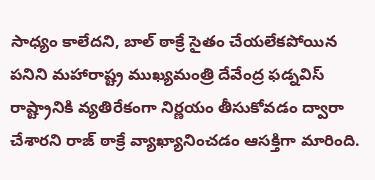సాధ్యం కాలేదని, బాల్ ఠాక్రే సైతం చేయలేకపోయిన పనిని మహారాష్ట్ర ముఖ్యమంత్రి దేవేంద్ర ఫడ్నవిస్ రాష్ట్రానికి వ్యతిరేకంగా నిర్ణయం తీసుకోవడం ద్వారా చేశారని రాజ్ ఠాక్రే వ్యాఖ్యానించడం ఆసక్తిగా మారింది.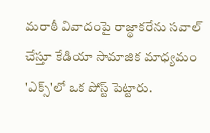మరాఠీ వివాదంపై రాజ్థాకరేను సవాల్ చేస్తూ కేడియా సామాజిక మాధ్యమం 'ఎక్స్'లో ఒక పోస్ట్ పెట్టారు.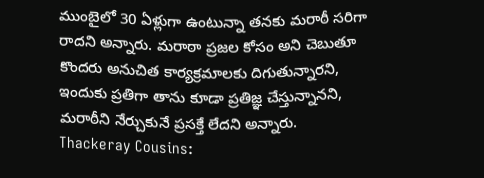ముంబైలో 30 ఏళ్లుగా ఉంటున్నా తనకు మరాఠీ సరిగా రాదని అన్నారు. మరాఠా ప్రజల కోసం అని చెబుతూ కొందరు అనుచిత కార్యక్రమాలకు దిగుతున్నారని, ఇందుకు ప్రతిగా తాను కూడా ప్రతిజ్ఞ చేస్తున్నానని, మరాఠీని నేర్చుకునే ప్రసక్తే లేదని అన్నారు.
Thackeray Cousins: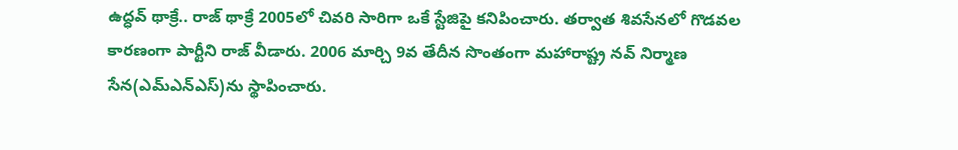ఉద్ధవ్ థాక్రే.. రాజ్ థాక్రే 2005లో చివరి సారిగా ఒకే స్టేజిపై కనిపించారు. తర్వాత శివసేనలో గొడవల కారణంగా పార్టీని రాజ్ వీడారు. 2006 మార్చి 9వ తేదీన సొంతంగా మహారాష్ట్ర నవ్ నిర్మాణ సేన(ఎమ్ఎన్ఎస్)ను స్థాపించారు.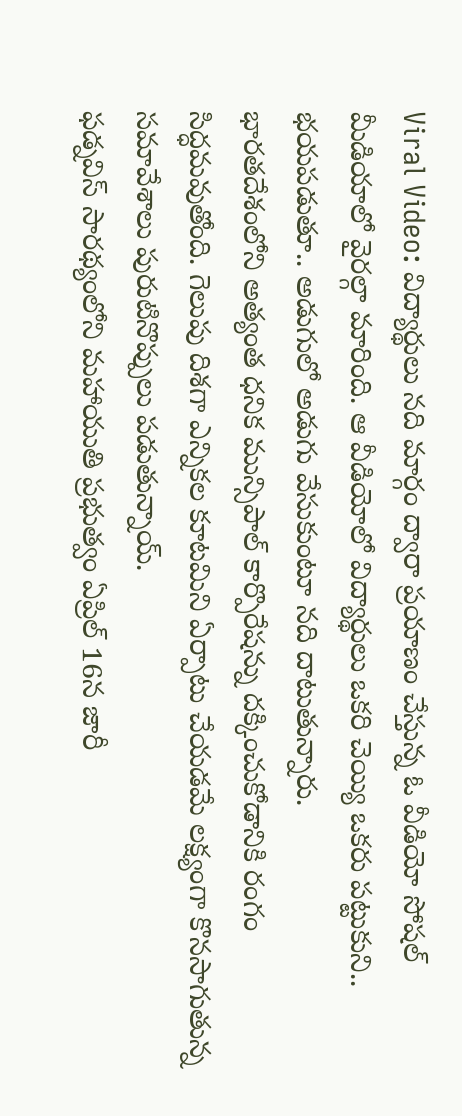Viral Video: విద్యార్థులు నది మార్గం ద్వారా ప్రయాణం చేస్తున్న ఓ వీడియో సోషల్ మీడియాలో వైరల్గా మారింది. ఆ వీడియోలో విద్యార్థులు ఒకరి చెయ్యి ఒకరు పట్టుకుని.. భయపడుతూ.. అడుగులో అడుగు వేసుకుంటూ నది దాటుతున్నారు.
భారతదేశంలోని అత్యంత ధనిక మున్సిపాల్ కార్పొరేషన్ను దక్కించుకోడానికి రంగం సిద్ధమవుతోంది. గెలుపు దిశగా ఎన్నికల కూటమిని ఏర్పాటు చేయడమే లక్ష్యంగా కొనసాగుతున్న సమావేశాలు పురుటినొప్పులు పడుతున్నాయ్.
ఫడ్నవిస్ సారథ్యంలోని మహాయుతి ప్రభుత్వం ఏప్రిల్ 16న జారీ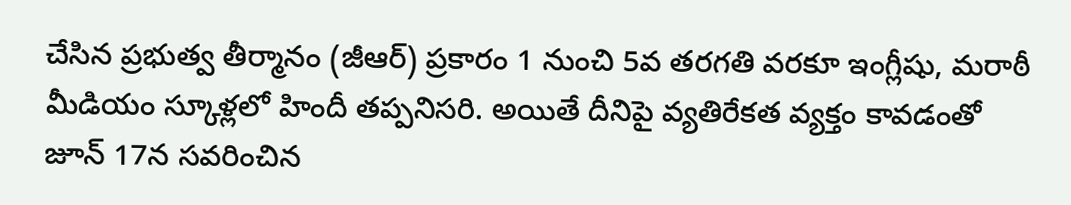చేసిన ప్రభుత్వ తీర్మానం (జీఆర్) ప్రకారం 1 నుంచి 5వ తరగతి వరకూ ఇంగ్లీషు, మరాఠీ మీడియం స్కూళ్లలో హిందీ తప్పనిసరి. అయితే దీనిపై వ్యతిరేకత వ్యక్తం కావడంతో జూన్ 17న సవరించిన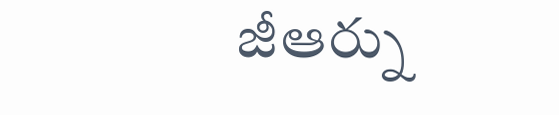జీఆర్ను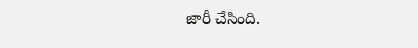జారీ చేసింది.